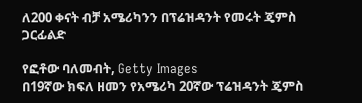ለ200 ቀናት ብቻ አሜሪካንን በፕሬዝዳንት የመሩት ጄምስ ጋርፊልድ

የፎቶው ባለመብት, Getty Images
በ19ኛው ክፍለ ዘመን የአሜሪካ 20ኛው ፕሬዝዳንት ጄምስ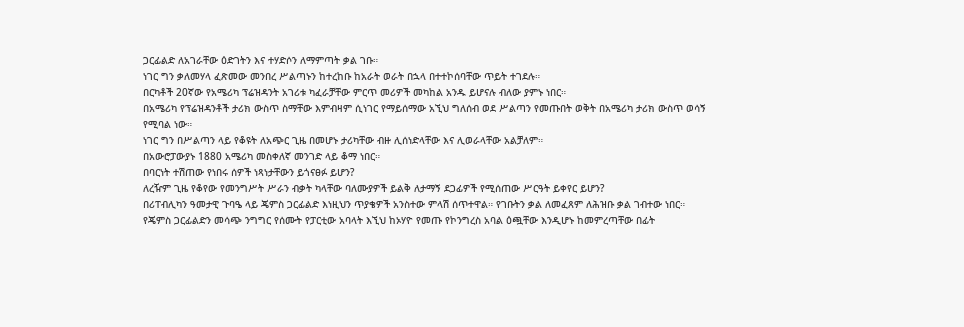ጋርፊልድ ለአገራቸው ዕድገትን እና ተሃድሶን ለማምጣት ቃል ገቡ።
ነገር ግን ቃለመሃላ ፈጽመው መንበረ ሥልጣኑን ከተረከቡ ከአራት ወራት በኋላ በተተኮሰባቸው ጥይት ተገደሉ።
በርካቶች 20ኛው የአሜሪካ ፕሬዝዳንት አገሪቱ ካፈራቻቸው ምርጥ መሪዎች መካከል አንዱ ይሆናሉ ብለው ያምኑ ነበር።
በአሜሪካ የፕሬዝዳንቶች ታሪክ ውስጥ ስማቸው እምብዛም ሲነገር የማይሰማው አኚህ ግለሰብ ወደ ሥልጣን የመጡበት ወቅት በአሜሪካ ታሪክ ውስጥ ወሳኝ የሚባል ነው።
ነገር ግን በሥልጣን ላይ የቆዩት ለአጭር ጊዜ በመሆኑ ታሪካቸው ብዙ ሊሰነድላቸው እና ሊወራላቸው አልቻለም።
በአውሮፓውያኑ 1880 አሜሪካ መስቀለኛ መንገድ ላይ ቆማ ነበር።
በባርነት ተሽጠው የነበሩ ሰዎች ነጻነታቸውን ይጎናፀፉ ይሆን?
ለረዥም ጊዜ የቆየው የመንግሥት ሥራን ብቃት ካላቸው ባለሙያዎች ይልቅ ለታማኝ ደጋፊዎች የሚሰጠው ሥርዓት ይቀየር ይሆን?
በሪፐብሊካን ዓመታዊ ጉባዔ ላይ ጄምስ ጋርፊልድ እነዚህን ጥያቄዎች አንስተው ምላሽ ሰጥተዋል። የገቡትን ቃል ለመፈጸም ለሕዝቡ ቃል ገብተው ነበር።
የጄምስ ጋርፊልድን መሳጭ ንግግር የሰሙት የፓርቲው አባላት እኚህ ከኦሃዮ የመጡ የኮንግረስ አባል ዕጯቸው እንዲሆኑ ከመምረጣቸው በፊት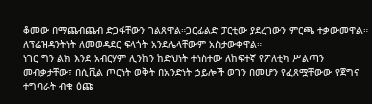ቆመው በማጨብጨብ ድጋፋቸውን ገልጸዋል።ጋርፊልድ ፓርቲው ያደረገውን ምርጫ ተቃውመዋል።
ለፕሬዝዳንትነት ለመወዳደር ፍላጎት አንደሌላቸውም አስታውቀዋል።
ነገር ግን ልክ እንደ አብርሃም ሊንከን ከድህነት ተነስተው ለከፍተኛ የፖለቲካ ሥልጣን መብቃታቸው፣ በሲቪል ጦርነት ወቅት በአንድነት ኃይሎች ወገን በመሆን የፈጸሟቸውው የጀግና ተግባራት ብቁ ዕጩ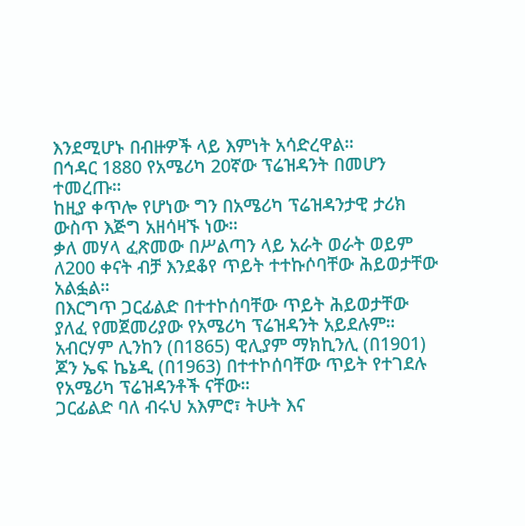እንደሚሆኑ በብዙዎች ላይ እምነት አሳድረዋል።
በኅዳር 1880 የአሜሪካ 20ኛው ፕሬዝዳንት በመሆን ተመረጡ።
ከዚያ ቀጥሎ የሆነው ግን በአሜሪካ ፕሬዝዳንታዊ ታሪክ ውስጥ እጅግ አዘሳዛኙ ነው።
ቃለ መሃላ ፈጽመው በሥልጣን ላይ አራት ወራት ወይም ለ200 ቀናት ብቻ እንደቆየ ጥይት ተተኩሶባቸው ሕይወታቸው አልፏል።
በእርግጥ ጋርፊልድ በተተኮሰባቸው ጥይት ሕይወታቸው ያለፈ የመጀመሪያው የአሜሪካ ፕሬዝዳንት አይደሉም።
አብርሃም ሊንከን (በ1865) ዊሊያም ማክኪንሊ (በ1901) ጆን ኤፍ ኬኔዲ (በ1963) በተተኮሰባቸው ጥይት የተገደሉ የአሜሪካ ፕሬዝዳንቶች ናቸው።
ጋርፊልድ ባለ ብሩህ አእምሮ፣ ትሁት እና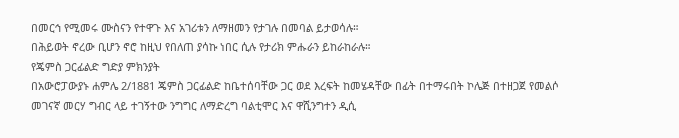በመርኅ የሚመሩ ሙስናን የተዋጉ እና አገሪቱን ለማዘመን የታገሉ በመባል ይታወሳሉ።
በሕይወት ኖረው ቢሆን ኖሮ ከዚህ የበለጠ ያሳኩ ነበር ሲሉ የታሪክ ምሑራን ይከራከራሉ።
የጄምስ ጋርፊልድ ግድያ ምክንያት
በአውሮፓውያኑ ሐምሌ 2/1881 ጄምስ ጋርፊልድ ከቤተሰባቸው ጋር ወደ እረፍት ከመሄዳቸው በፊት በተማሩበት ኮሌጅ በተዘጋጀ የመልሶ መገናኛ መርሃ ግብር ላይ ተገኝተው ንግግር ለማድረግ ባልቲሞር እና ዋሺንግተን ዲሲ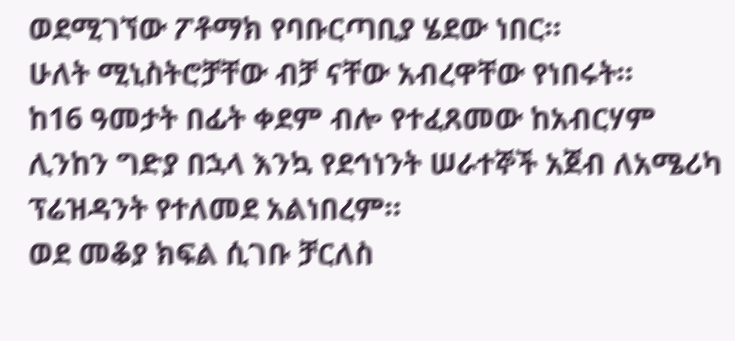ወደሚገኘው ፖቶማክ የባቡርጣቢያ ሄደው ነበር።
ሁለት ሚኒስትሮቻቸው ብቻ ናቸው አብረዋቸው የነበሩት።
ከ16 ዓመታት በፊት ቀደም ብሎ የተፈጸመው ከአብርሃም ሊንከን ግድያ በኋላ እንኳ የደኅነንት ሠራተኞች አጀብ ለአሜሪካ ፕሬዝዳንት የተለመደ አልነበረም።
ወደ መቆያ ክፍል ሲገቡ ቻርለስ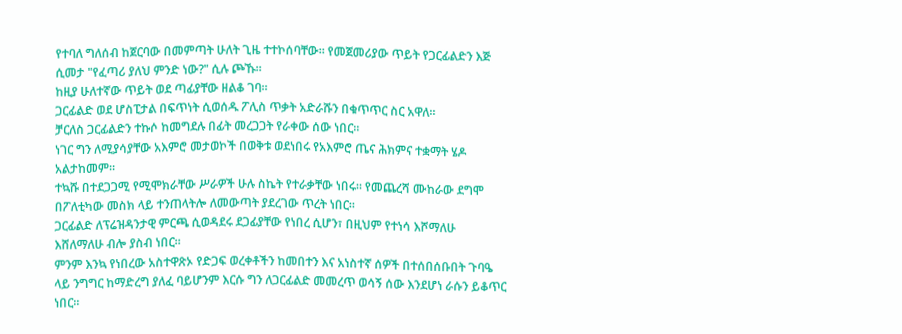የተባለ ግለሰብ ከጀርባው በመምጣት ሁለት ጊዜ ተተኮሰባቸው። የመጀመሪያው ጥይት የጋርፊልድን እጅ ሲመታ "የፈጣሪ ያለህ ምንድ ነው?" ሲሉ ጮኹ።
ከዚያ ሁለተኛው ጥይት ወደ ጣፊያቸው ዘልቆ ገባ።
ጋርፊልድ ወደ ሆስፒታል በፍጥነት ሲወሰዱ ፖሊስ ጥቃት አድራሹን በቁጥጥር ስር አዋለ።
ቻርለስ ጋርፊልድን ተኩሶ ከመግደሉ በፊት መረጋጋት የራቀው ሰው ነበር።
ነገር ግን ለሚያሳያቸው አእምሮ መታወኮች በወቅቱ ወደነበሩ የአእምሮ ጤና ሕክምና ተቋማት ሄዶ አልታከመም።
ተኳሹ በተደጋጋሚ የሚሞክራቸው ሥራዎች ሁሉ ስኬት የተራቃቸው ነበሩ። የመጨረሻ ሙከራው ደግሞ በፖለቲካው መስክ ላይ ተንጠላትሎ ለመውጣት ያደረገው ጥረት ነበር።
ጋርፊልድ ለፕሬዝዳንታዊ ምርጫ ሲወዳደሩ ደጋፊያቸው የነበረ ሲሆን፣ በዚህም የተነሳ እሾማለሁ እሸለማለሁ ብሎ ያስብ ነበር።
ምንም እንኳ የነበረው አስተዋጽኦ የድጋፍ ወረቀቶችን ከመበተን እና አነስተኛ ሰዎች በተሰበሰቡበት ጉባዔ ላይ ንግግር ከማድረግ ያለፈ ባይሆንም እርሱ ግን ለጋርፊልድ መመረጥ ወሳኝ ሰው እንደሆነ ራሱን ይቆጥር ነበር።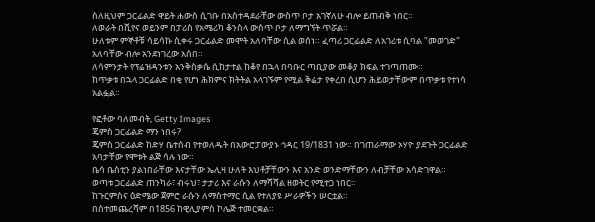ስለዚህም ጋርፊልድ ዋይት ሐውስ ሲገቡ በአስተዳደራቸው ውስጥ ቦታ አገኛለሁ ብሎ ይጠብቅ ነበር።
ለወራት በቪየና ወይንም በፓሪስ የአሜሪካ ቆንስላ ውስጥ ቦታ ለማግኘት ጥሯል።
ሁለቱም ምኞቶቹ ሳይሳኩ ሲቀሩ ጋርፊልድ መሞት አለባቸው ሲል ወሰነ። ፈጣሪ ጋርፊልድ ለአገሪቱ ሲባል "መወገድ" አለባቸው ብሎ አንደነገረው አሰበ።
ለሳምንታት የፕሬዝዳንቱን አንቅስቃሴ ሲከታተል ከቆየ በኋላ በባቡር ጣቢያው መቆያ ክፍል ተገጣጠሙ።
ከጥቃቱ በኋላ ጋርፊልድ በቂ የሆነ ሕክምና ክትትል አላገኙም የሚል ቅሬታ የቀረበ ሲሆን ሕይወታቸውም በጥቃቱ የተነሳ አልፏል።

የፎቶው ባለመብት, Getty Images
ጄምስ ጋርፊልድ ማን ነበሩ?
ጄምስ ጋርፊልድ ከድሃ ቤተሰብ የተወለዱት በአውሮፓውያኑ ኅዳር 19/1831 ነው። በገጠራማው ኦሃዮ ያደጉት ጋርፊልድ አባታቸው የሞቱት ልጅ ሳሉ ነው።
ቤሳ ቤስቲን ያልነበራቸው እናታቸው ኤሊዛ ሁለት እህቶቻቸውን እና አንድ ወንድማቸውን ለብቻቸው አሳድገዋል።
ወጣቱ ጋርፊልድ ጠንካራ፣ ብሩህ፣ ታታሪ እና ራሱን ለማሻሻል ዘወትር የሚተጋ ነበር።
ከጉርምስና ዕድሜው ጀምሮ ራሱን ለማስተማር ሲል የተለያዩ ሥራዎችን ሠርቷል።
በስተመጨረሻም በ1856 ከዊሊያምስ ኮሌጅ ተመርቋል።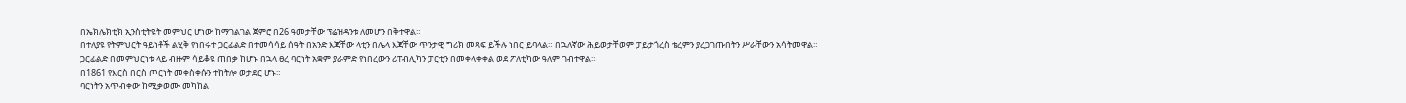በኤክሌክቲክ ኢንስቲትዩት መምህር ሆነው ከማገልገል ጀምሮ በ26 ዓመታቸው ፕሬዝዳንቱ ለመሆን በቅተዋል።
በተለያዩ የትምህርት ዓይነቶች ልሂቅ የነበሩተ ጋርፊልድ በተመሳሳይ ሰዓት በአንድ እጃቸው ላቲን በሌላ እጃቸው ጥንታዊ ግሪክ መጻፍ ይችሉ ነበር ይባላል። በኋለኛው ሕይወታቸወም ፓይታጎረስ ቴረምን ያረጋገጡበትን ሥራቸውን አሳትመዋል።
ጋርፊልድ በመምህርነቱ ላይ ብዙም ሳይቆዩ ጠበቃ ከሆኑ በኋላ ፀረ ባርነት አቋም ያራምድ የነበረውን ሪፐብሊካን ፓርቲን በመቀላቀቀል ወደ ፖለቲካው ዓለም ገብተዋል።
በ1861 የእርስ በርስ ጦርነት መቀስቀሱን ተከትሎ ወታደር ሆኑ።
ባርነትን አጥብቀው ከሚቃወሙ መካከል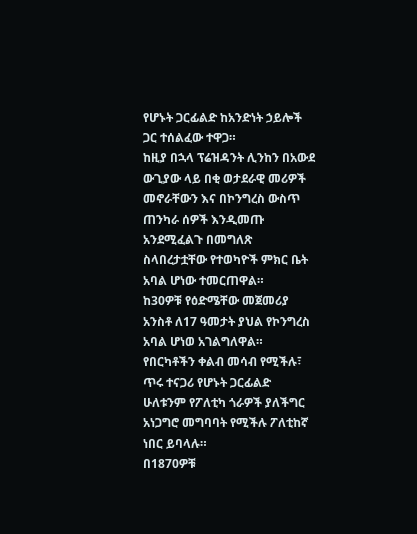የሆኑት ጋርፊልድ ከአንድነት ኃይሎች ጋር ተሰልፈው ተዋጋ።
ከዚያ በኋላ ፕሬዝዳንት ሊንከን በአውደ ውጊያው ላይ በቂ ወታደራዊ መሪዎች መኖራቸውን እና በኮንግረስ ውስጥ ጠንካራ ሰዎች እንዲመጡ አንደሚፈልጉ በመግለጽ ስላበረታቷቸው የተወካዮች ምክር ቤት አባል ሆነው ተመርጠዋል።
ከ30ዎቹ የዕድሜቸው መጀመሪያ አንስቶ ለ17 ዓመታት ያህል የኮንግረስ አባል ሆነወ አገልግለዋል።
የበርካቶችን ቀልብ መሳብ የሚችሉ፣ ጥሩ ተናጋሪ የሆኑት ጋርፊልድ ሁለቱንም የፖለቲካ ጎራዎች ያለችግር አነጋግሮ መግባባት የሚችሉ ፖለቲከኛ ነበር ይባላሉ።
በ1870ዎቹ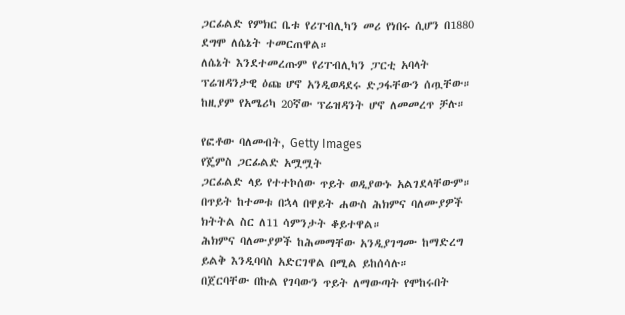ጋርፊልድ የምክር ቤቱ የሪፐብሊካን መሪ የነበሩ ሲሆን በ1880 ደግሞ ለሴኔት ተመርጠዋል።
ለሴኔት እንደተመረጡም የሪፐብሊካን ፓርቲ አባላት ፕሬዝዳንታዊ ዕጩ ሆኖ አንዲወዳደሩ ድጋፋቸውን ሰጧቸው። ከዚያም የአሜሪካ 20ኛው ፕሬዝዳንት ሆኖ ለመመረጥ ቻሉ።

የፎቶው ባለመብት, Getty Images
የጄምስ ጋርፊልድ አሟሟት
ጋርፊልድ ላይ የተተኮሰው ጥይት ወዲያውኑ አልገደላቸውም።
በጥይት ከተመቱ በኋላ በዋይት ሐውስ ሕክምና ባለሙያዎች ክትትል ስር ለ11 ሳምንታት ቆይተዋል።
ሕክምና ባለሙያዎች ከሕመማቸው አንዲያገግሙ ከማድረግ ይልቅ እንዲባባስ አድርገዋል በሚል ይከሰሳሉ።
በጀርባቸው በኩል የገባውን ጥይት ለማውጣት የሞከሩበት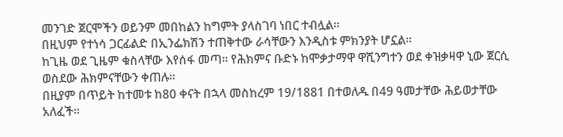መንገድ ጀርሞችን ወይንም መበከልን ከግምት ያላስገባ ነበር ተብሏል።
በዚህም የተነሳ ጋርፊልድ በኢንፌክሽን ተጠቅተው ራሳቸውን እንዲስቱ ምክንያት ሆኗል።
ከጊዜ ወደ ጊዜም ቁስላቸው እየሰፋ መጣ። የሕክምና ቡድኑ ከሞቃታማዋ ዋሺንግተን ወደ ቀዝቃዛዋ ኒው ጀርሲ ወስደው ሕክምናቸውን ቀጠሉ።
በዚያም በጥይት ከተመቱ ከ80 ቀናት በኋላ መስከረም 19/1881 በተወለዱ በ49 ዓመታቸው ሕይወታቸው አለፈች።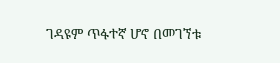ገዳዩም ጥፋተኛ ሆኖ በመገኘቱ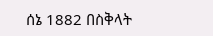ሰኔ 1882 በስቅላት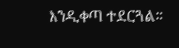እንዲቀጣ ተደርጓል።